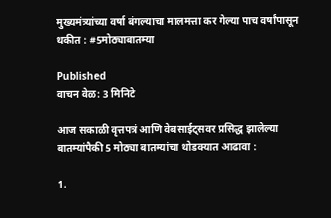मुख्यमंत्र्यांच्या वर्षा बंगल्याचा मालमत्ता कर गेल्या पाच वर्षांपासून थकीत : #5मोठ्याबातम्या

Published
वाचन वेळ: 3 मिनिटे

आज सकाळी वृत्तपत्रं आणि वेबसाईट्सवर प्रसिद्ध झालेल्या बातम्यांपैकी 5 मोठ्या बातम्यांचा थोडक्यात आढावा :

1.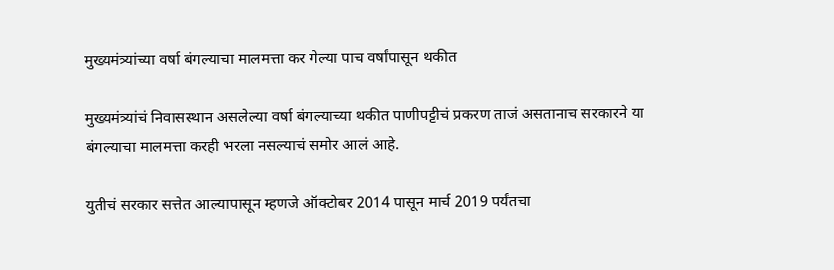मुख्यमंत्र्यांच्या वर्षा बंगल्याचा मालमत्ता कर गेल्या पाच वर्षांपासून थकीत

मुख्यमंत्र्यांचं निवासस्थान असलेल्या वर्षा बंगल्याच्या थकीत पाणीपट्टीचं प्रकरण ताजं असतानाच सरकारने या बंगल्याचा मालमत्ता करही भरला नसल्याचं समोर आलं आहे.

युतीचं सरकार सत्तेत आल्यापासून म्हणजे ऑक्टोबर 2014 पासून मार्च 2019 पर्यंतचा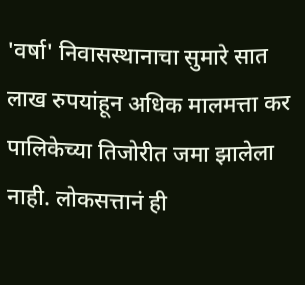'वर्षा' निवासस्थानाचा सुमारे सात लाख रुपयांहून अधिक मालमत्ता कर पालिकेच्या तिजोरीत जमा झालेला नाही. लोकसत्तानं ही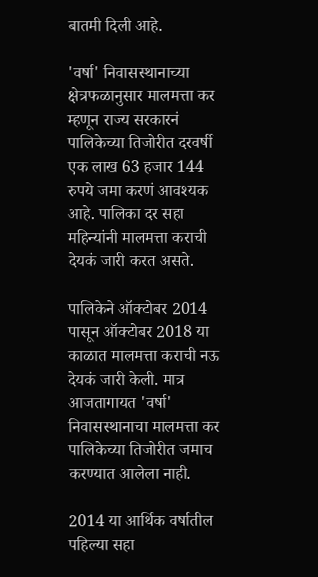बातमी दिली आहे.

'वर्षा' निवासस्थानाच्या क्षेत्रफळानुसार मालमत्ता कर म्हणून राज्य सरकारनं पालिकेच्या तिजोरीत दरवर्षी एक लाख 63 हजार 144 रुपये जमा करणं आवश्यक आहे. पालिका दर सहा महिन्यांनी मालमत्ता कराची देयकं जारी करत असते.

पालिकेने ऑक्टोबर 2014 पासून ऑक्टोबर 2018 या काळात मालमत्ता कराची नऊ देयकं जारी केली. मात्र आजतागायत 'वर्षा' निवासस्थानाचा मालमत्ता कर पालिकेच्या तिजोरीत जमाच करण्यात आलेला नाही.

2014 या आर्थिक वर्षातील पहिल्या सहा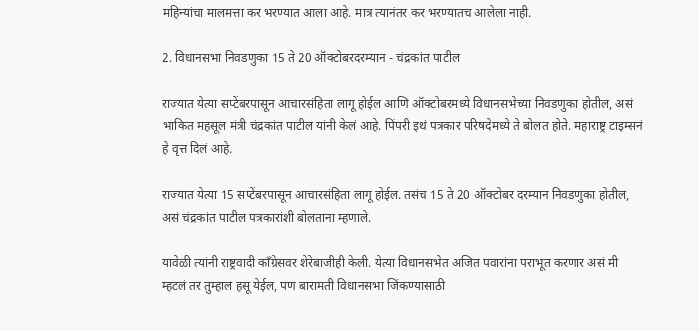महिन्यांचा मालमत्ता कर भरण्यात आला आहे. मात्र त्यानंतर कर भरण्यातच आलेला नाही.

2. विधानसभा निवडणुका 15 ते 20 ऑक्टोबरदरम्यान - चंद्रकांत पाटील

राज्यात येत्या सप्टेंबरपासून आचारसंहिता लागू होईल आणि ऑक्टोबरमध्ये विधानसभेच्या निवडणुका होतील, असं भाकित महसूल मंत्री चंद्रकांत पाटील यांनी केलं आहे. पिंपरी इथं पत्रकार परिषदेमध्ये ते बोलत होते. महाराष्ट्र टाइम्सनं हे वृत्त दिलं आहे.

राज्यात येत्या 15 सप्टेंबरपासून आचारसंहिता लागू होईल. तसंच 15 ते 20 ऑक्टोबर दरम्यान निवडणुका होतील, असं चंद्रकांत पाटील पत्रकारांशी बोलताना म्हणाले.

यावेळी त्यांनी राष्ट्रवादी काँग्रेसवर शेरेबाजीही केली. येत्या विधानसभेत अजित पवारांना पराभूत करणार असं मी म्हटलं तर तुम्हाल हसू येईल, पण बारामती विधानसभा जिंकण्यासाठी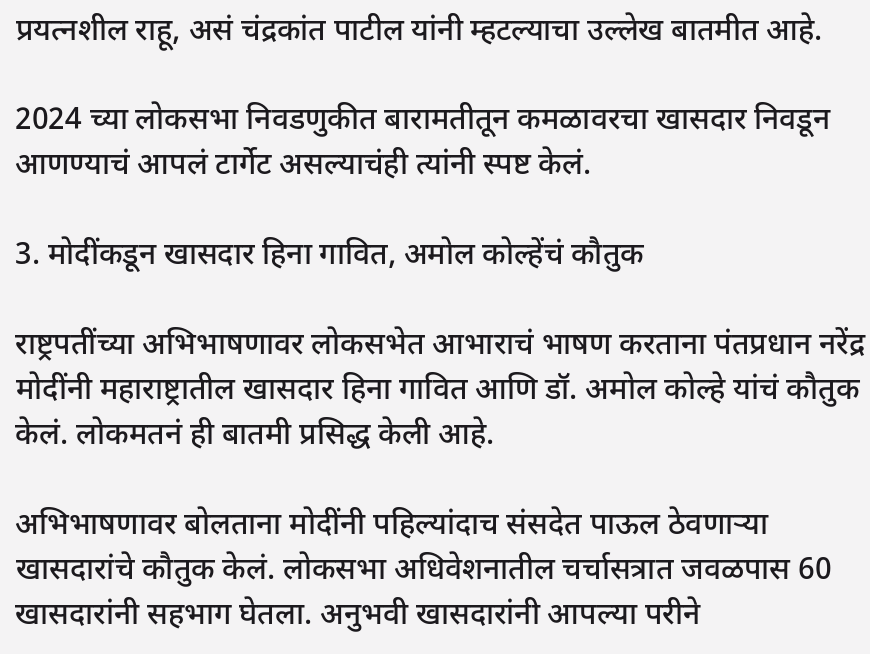प्रयत्नशील राहू, असं चंद्रकांत पाटील यांनी म्हटल्याचा उल्लेख बातमीत आहे.

2024 च्या लोकसभा निवडणुकीत बारामतीतून कमळावरचा खासदार निवडून आणण्याचं आपलं टार्गेट असल्याचंही त्यांनी स्पष्ट केलं.

3. मोदींकडून खासदार हिना गावित, अमोल कोल्हेंचं कौतुक

राष्ट्रपतींच्या अभिभाषणावर लोकसभेत आभाराचं भाषण करताना पंतप्रधान नरेंद्र मोदींनी महाराष्ट्रातील खासदार हिना गावित आणि डॉ. अमोल कोल्हे यांचं कौतुक केलं. लोकमतनं ही बातमी प्रसिद्ध केली आहे.

अभिभाषणावर बोलताना मोदींनी पहिल्यांदाच संसदेत पाऊल ठेवणाऱ्या खासदारांचे कौतुक केलं. लोकसभा अधिवेशनातील चर्चासत्रात जवळपास 60 खासदारांनी सहभाग घेतला. अनुभवी खासदारांनी आपल्या परीने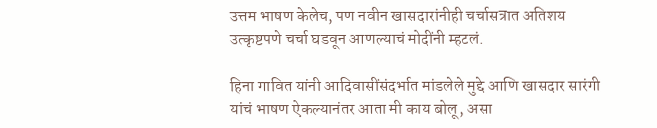उत्तम भाषण केलेच, पण नवीन खासदारांनीही चर्चासत्रात अतिशय उत्कृष्टपणे चर्चा घडवून आणल्याचं मोदींनी म्हटलं.

हिना गावित यांनी आदिवासींसंदर्भात मांडलेले मुद्दे आणि खासदार सारंगी यांचं भाषण ऐकल्यानंतर आता मी काय बोलू, असा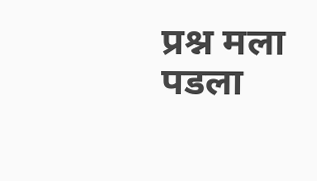प्रश्न मला पडला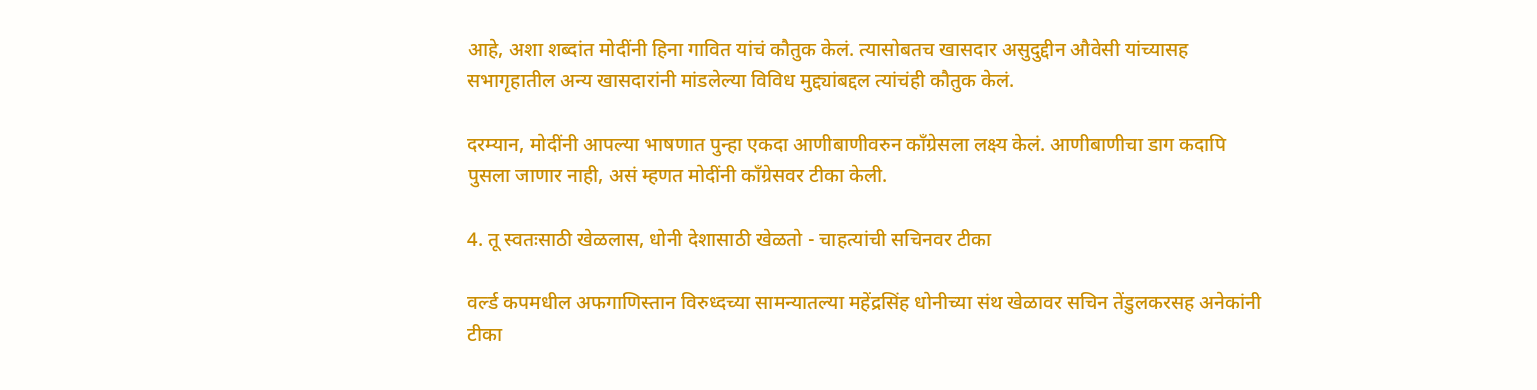आहे, अशा शब्दांत मोदींनी हिना गावित यांचं कौतुक केलं. त्यासोबतच खासदार असुदुद्दीन औवेसी यांच्यासह सभागृहातील अन्य खासदारांनी मांडलेल्या विविध मुद्द्यांबद्दल त्यांचंही कौतुक केलं.

दरम्यान, मोदींनी आपल्या भाषणात पुन्हा एकदा आणीबाणीवरुन काँग्रेसला लक्ष्य केलं. आणीबाणीचा डाग कदापि पुसला जाणार नाही, असं म्हणत मोदींनी काँग्रेसवर टीका केली.

4. तू स्वतःसाठी खेळलास, धोनी देशासाठी खेळतो - चाहत्यांची सचिनवर टीका

वर्ल्ड कपमधील अफगाणिस्तान विरुध्दच्या सामन्यातल्या महेंद्रसिंह धोनीच्या संथ खेळावर सचिन तेंडुलकरसह अनेकांनी टीका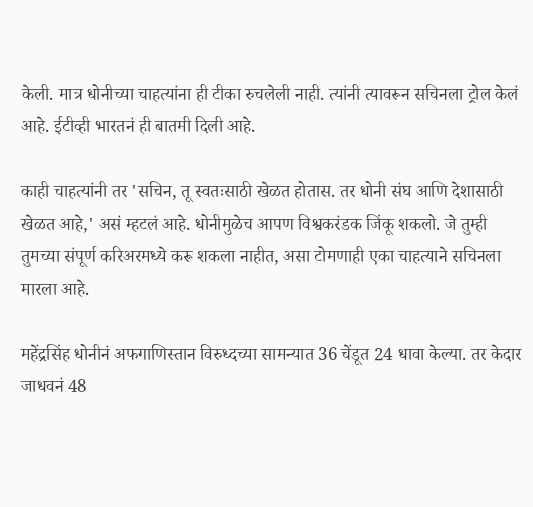केली. मात्र धोनीच्या चाहत्यांना ही टीका रुचलेली नाही. त्यांनी त्यावरून सचिनला ट्रोल केलं आहे. ईटीव्ही भारतनं ही बातमी दिली आहे.

काही चाहत्यांनी तर 'सचिन, तू स्वतःसाठी खेळत होतास. तर धोनी संघ आणि देशासाठी खेळत आहे,' असं म्हटलं आहे. धोनीमुळेच आपण विश्वकरंडक जिंकू शकलो. जे तुम्ही तुमच्या संपूर्ण करिअरमध्ये करू शकला नाहीत, असा टोमणाही एका चाहत्याने सचिनला मारला आहे.

महेंद्रसिंह धोनीनं अफगाणिस्तान विरुध्दच्या सामन्यात 36 चेंडूत 24 धावा केल्या. तर केदार जाधवनं 48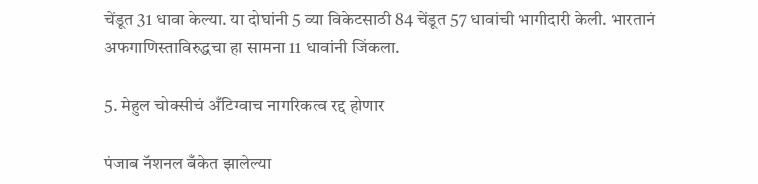चेंडूत 31 धावा केल्या. या दोघांनी 5 व्या विकेटसाठी 84 चेंडूत 57 धावांची भागीदारी केली. भारतानं अफगाणिस्ताविरुद्धचा हा सामना 11 धावांनी जिंकला.

5. मेहुल चोक्सीचं अँटिग्वाच नागरिकत्व रद्द होणार

पंजाब नॅशनल बँकेत झालेल्या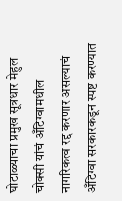घोटाळ्याचा प्रमुख सूत्रधार मेहुल चोक्सी यांचं अँटिग्वामधील नागरिकत्व रद्द करणार असल्याचं अँटिग्वा सरकारकडून स्पष्ट करण्यात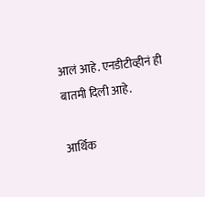आलं आहे. एनडीटीव्हीनं ही बातमी दिली आहे.

आर्थिक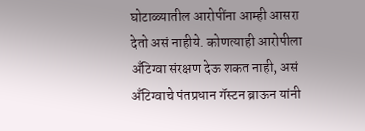घोटाळ्यातील आरोपींना आम्ही आसरा देतो असं नाहीये. कोणत्याही आरोपीला अँटिग्वा संरक्षण देऊ शकत नाही, असं अँटिग्वाचे पंतप्रधान गॅस्टन ब्राऊन यांनी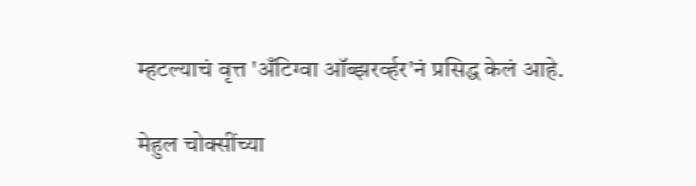म्हटल्याचं वृत्त 'अँटिग्वा ऑब्झरर्व्हर'नं प्रसिद्ध केलं आहे.

मेहुल चोक्सींच्या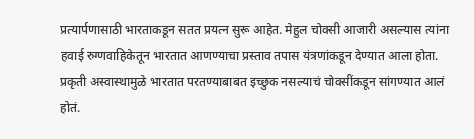प्रत्यार्पणासाठी भारताकडून सतत प्रयत्न सुरू आहेत. मेहुल चोक्सी आजारी असल्यास त्यांना हवाई रुग्णवाहिकेतून भारतात आणण्याचा प्रस्ताव तपास यंत्रणांकडून देण्यात आला होता. प्रकृती अस्वास्थामुळे भारतात परतण्याबाबत इच्छुक नसल्याचं चोक्सींकडून सांगण्यात आलं होतं.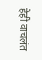हेही वाचलंत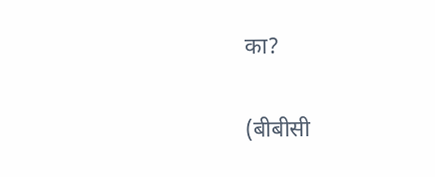का?

(बीबीसी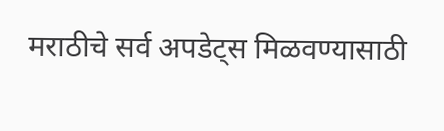मराठीचे सर्व अपडेट्स मिळवण्यासाठी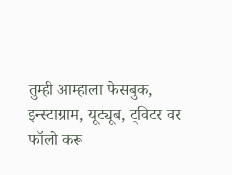तुम्ही आम्हाला फेसबुक, इन्स्टाग्राम, यूट्यूब, ट्विटर वर फॉलो करू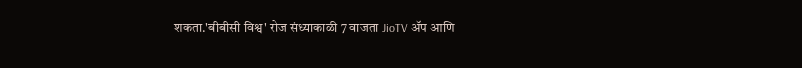शकता.'बीबीसी विश्व' रोज संध्याकाळी 7 वाजता JioTV ॲप आणि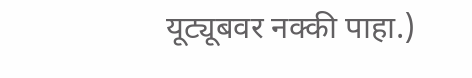यूट्यूबवर नक्की पाहा.)